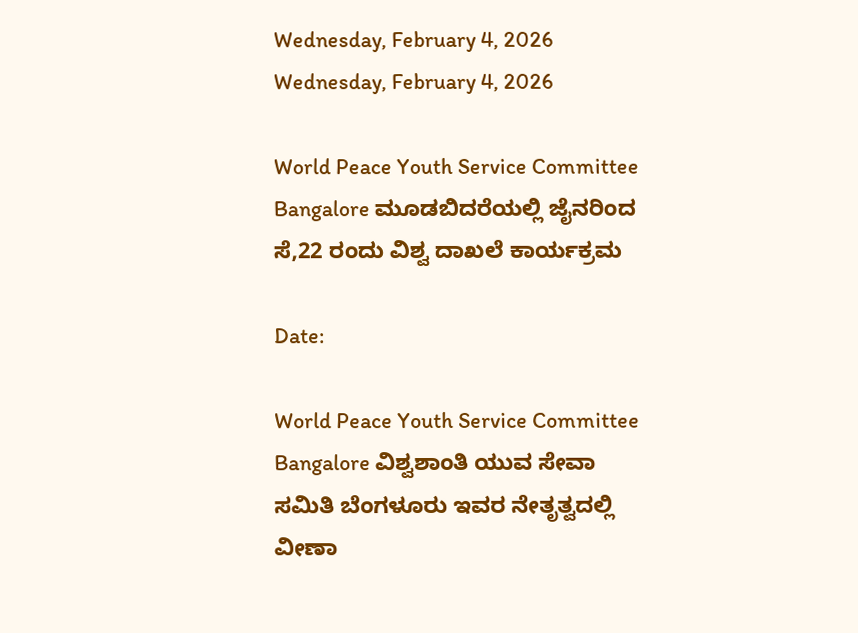Wednesday, February 4, 2026
Wednesday, February 4, 2026

World Peace Youth Service Committee Bangalore ಮೂಡಬಿದರೆಯಲ್ಲಿ ಜೈನರಿಂದ ಸೆ,22 ರಂದು ವಿಶ್ವ ದಾಖಲೆ ಕಾರ್ಯಕ್ರಮ

Date:

World Peace Youth Service Committee Bangalore ವಿಶ್ವಶಾಂತಿ ಯುವ ಸೇವಾ ಸಮಿತಿ ಬೆಂಗಳೂರು ಇವರ ನೇತೃತ್ವದಲ್ಲಿ ವೀಣಾ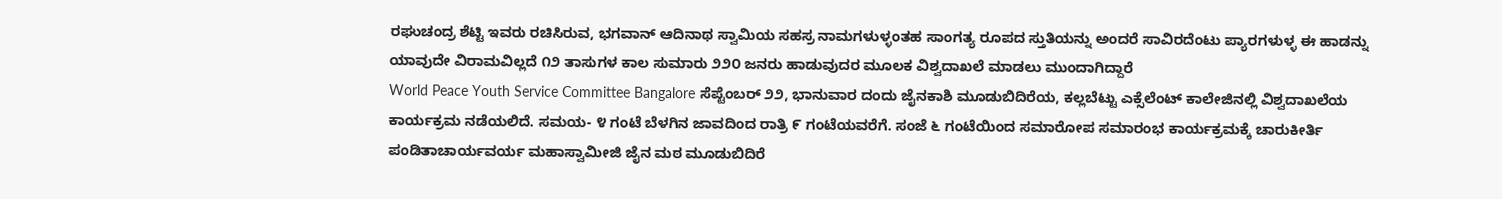ರಘುಚಂದ್ರ ಶೆಟ್ಟಿ ಇವರು ರಚಿಸಿರುವ, ಭಗವಾನ್ ಆದಿನಾಥ ಸ್ವಾಮಿಯ ಸಹಸ್ರ ನಾಮಗಳುಳ್ಳಂತಹ ಸಾಂಗತ್ಯ ರೂಪದ ಸ್ತುತಿಯನ್ನು ಅಂದರೆ ಸಾವಿರದೆಂಟು ಪ್ಯಾರಗಳುಳ್ಳ ಈ ಹಾಡನ್ನು ಯಾವುದೇ ವಿರಾಮವಿಲ್ಲದೆ ೧೨ ತಾಸುಗಳ ಕಾಲ ಸುಮಾರು ೨೨೦ ಜನರು ಹಾಡುವುದರ ಮೂಲಕ ವಿಶ್ವದಾಖಲೆ ಮಾಡಲು ಮುಂದಾಗಿದ್ದಾರೆ
World Peace Youth Service Committee Bangalore ಸೆಪ್ಟೆಂಬರ್ ೨೨, ಭಾನುವಾರ ದಂದು ಜೈನಕಾಶಿ ಮೂಡುಬಿದಿರೆಯ, ಕಲ್ಲಬೆಟ್ಟು ಎಕ್ಸೆಲೆಂಟ್ ಕಾಲೇಜಿನಲ್ಲಿ ವಿಶ್ವದಾಖಲೆಯ ಕಾರ್ಯಕ್ರಮ ನಡೆಯಲಿದೆ. ಸಮಯ- ೪ ಗಂಟೆ ಬೆಳಗಿನ ಜಾವದಿಂದ ರಾತ್ರಿ ೯ ಗಂಟೆಯವರೆಗೆ. ಸಂಜೆ ೬ ಗಂಟೆಯಿಂದ ಸಮಾರೋಪ ಸಮಾರಂಭ ಕಾರ್ಯಕ್ರಮಕ್ಕೆ ಚಾರುಕೀರ್ತಿ ಪಂಡಿತಾಚಾರ್ಯವರ್ಯ ಮಹಾಸ್ವಾಮೀಜಿ ಜೈನ ಮಠ ಮೂಡುಬಿದಿರೆ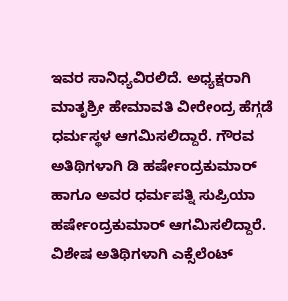ಇವರ ಸಾನಿಧ್ಯವಿರಲಿದೆ. ಅಧ್ಯಕ್ಷರಾಗಿ ಮಾತೃಶ್ರೀ ಹೇಮಾವತಿ ವೀರೇಂದ್ರ ಹೆಗ್ಗಡೆ ಧರ್ಮಸ್ಥಳ ಆಗಮಿಸಲಿದ್ದಾರೆ. ಗೌರವ ಅತಿಥಿಗಳಾಗಿ ಡಿ ಹರ್ಷೇಂದ್ರಕುಮಾರ್ ಹಾಗೂ ಅವರ ಧರ್ಮಪತ್ನಿ ಸುಪ್ರಿಯಾ ಹರ್ಷೇಂದ್ರಕುಮಾರ್ ಆಗಮಿಸಲಿದ್ದಾರೆ. ವಿಶೇಷ ಅತಿಥಿಗಳಾಗಿ ಎಕ್ಸೆಲೆಂಟ್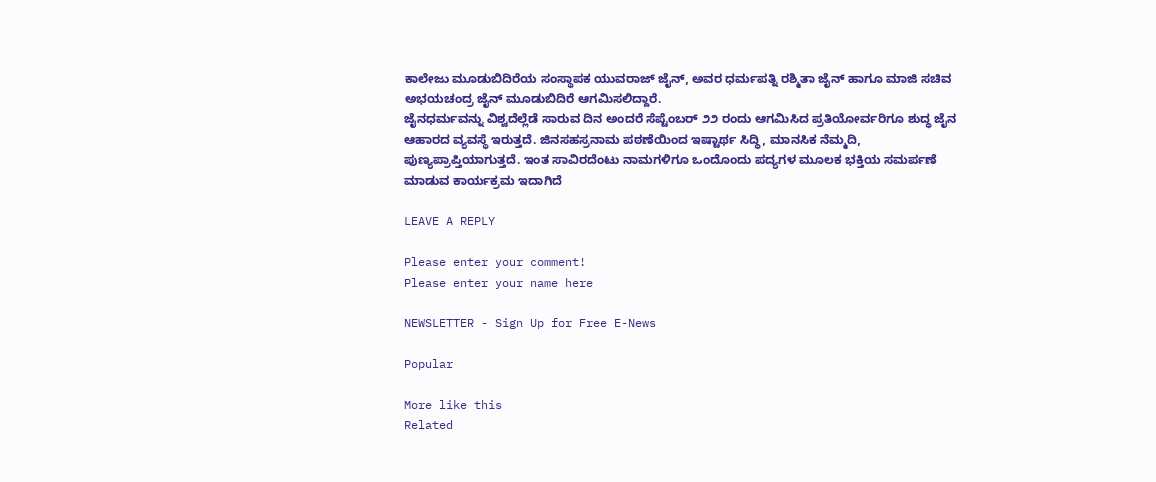ಕಾಲೇಜು ಮೂಡುಬಿದಿರೆಯ ಸಂಸ್ಥಾಪಕ ಯುವರಾಜ್ ಜೈನ್, ಅವರ ಧರ್ಮಪತ್ನಿ ರಶ್ಮಿತಾ ಜೈನ್ ಹಾಗೂ ಮಾಜಿ ಸಚಿವ ಅಭಯಚಂದ್ರ ಜೈನ್ ಮೂಡುಬಿದಿರೆ ಆಗಮಿಸಲಿದ್ದಾರೆ.
ಜೈನಧರ್ಮವನ್ನು ವಿಶ್ವದೆಲ್ಲೆಡೆ ಸಾರುವ ದಿನ ಅಂದರೆ ಸೆಪ್ಟೆಂಬರ್ ೨೨ ರಂದು ಆಗಮಿಸಿದ ಪ್ರತಿಯೋರ್ವರಿಗೂ ಶುದ್ಧ ಜೈನ ಆಹಾರದ ವ್ಯವಸ್ಥೆ ಇರುತ್ತದೆ. ಜಿನಸಹಸ್ರನಾಮ ಪಠಣೆಯಿಂದ ಇಷ್ಟಾರ್ಥ ಸಿದ್ಧಿ, ಮಾನಸಿಕ ನೆಮ್ಮದಿ, ಪುಣ್ಯಪ್ರಾಪ್ತಿಯಾಗುತ್ತದೆ. ಇಂತ ಸಾವಿರದೆಂಟು ನಾಮಗಳಿಗೂ ಒಂದೊಂದು ಪದ್ಯಗಳ ಮೂಲಕ ಭಕ್ತಿಯ ಸಮರ್ಪಣೆ ಮಾಡುವ ಕಾರ್ಯಕ್ರಮ ಇದಾಗಿದೆ

LEAVE A REPLY

Please enter your comment!
Please enter your name here

NEWSLETTER - Sign Up for Free E-News

Popular

More like this
Related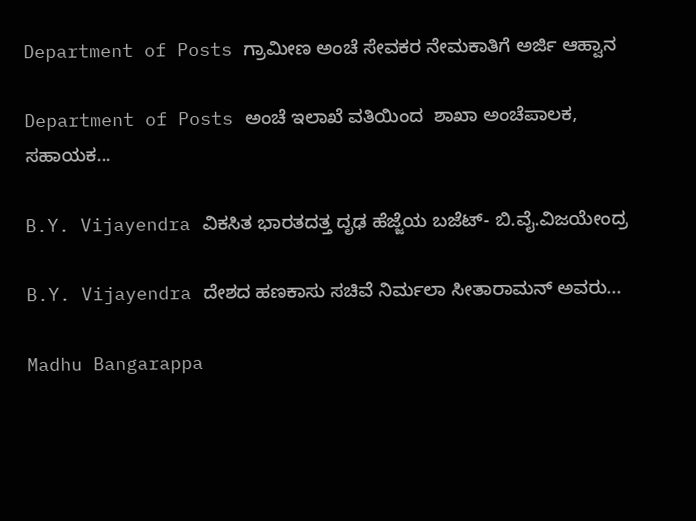Department of Posts ಗ್ರಾಮೀಣ ಅಂಚೆ ಸೇವಕರ ನೇಮಕಾತಿಗೆ ಅರ್ಜಿ ಆಹ್ವಾನ

Department of Posts ಅಂಚೆ ಇಲಾಖೆ ವತಿಯಿಂದ  ಶಾಖಾ ಅಂಚೆಪಾಲಕ, ಸಹಾಯಕ...

B.Y. Vijayendra ವಿಕಸಿತ ಭಾರತದತ್ತ ದೃಢ ಹೆಜ್ಜೆಯ ಬಜೆಟ್- ಬಿ.ವೈ.ವಿಜಯೇಂದ್ರ

B.Y. Vijayendra ದೇಶದ ಹಣಕಾಸು ಸಚಿವೆ ನಿರ್ಮಲಾ ಸೀತಾರಾಮನ್ ಅವರು...

Madhu Bangarappa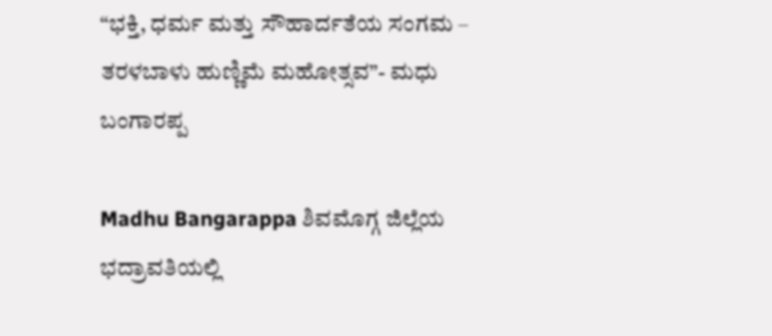“ಭಕ್ತಿ, ಧರ್ಮ ಮತ್ತು ಸೌಹಾರ್ದತೆಯ ಸಂಗಮ – ತರಳಬಾಳು ಹುಣ್ಣಿಮೆ ಮಹೋತ್ಸವ”- ಮಧು ಬಂಗಾರಪ್ಪ

Madhu Bangarappa ಶಿವಮೊಗ್ಗ ಜಿಲ್ಲೆಯ ಭದ್ರಾವತಿಯಲ್ಲಿ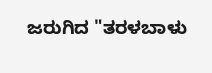ಜರುಗಿದ "ತರಳಬಾಳು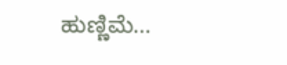ಹುಣ್ಣಿಮೆ...